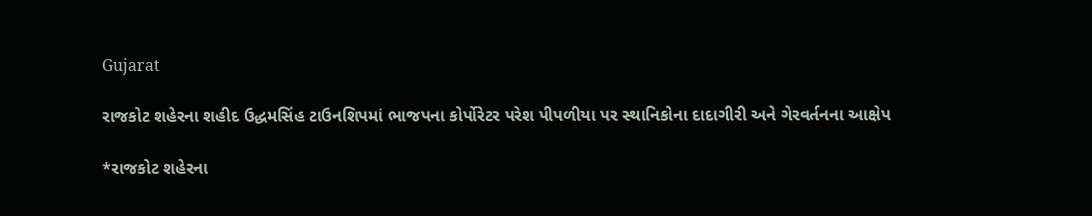Gujarat

રાજકોટ શહેરના શહીદ ઉદ્ધમસિંહ ટાઉનશિપમાં ભાજપના કોર્પોરેટર પરેશ પીપળીયા પર સ્થાનિકોના દાદાગીરી અને ગેરવર્તનના આક્ષેપ

*રાજકોટ શહેરના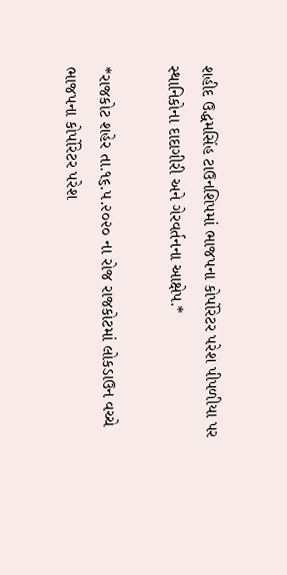શહીદ ઉદ્ધમસિંહ ટાઉનશિપમાં ભાજપના કોર્પોરેટર પરેશ પીપળીયા પર સ્થાનિકોના દાદાગીરી અને ગેરવર્તનના આક્ષેપ.*

*રાજકોટ શહેર તા.૧૬.૫.૨૦૨૦ ના રોજ રાજકોટમાં લોકડાઉન વચ્ચે ભાજપના કોર્પોરેટર પરેશ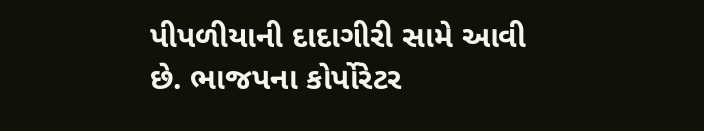પીપળીયાની દાદાગીરી સામે આવી છે. ભાજપના કોર્પોરેટર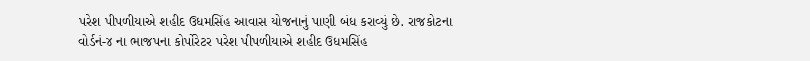પરેશ પીપળીયાએ શહીદ ઉધમસિંહ આવાસ યોજનાનું પાણી બંધ કરાવ્યું છે. રાજકોટના વોર્ડનં-૪ ના ભાજપના કોર્પોરેટર પરેશ પીપળીયાએ શહીદ ઉધમસિંહ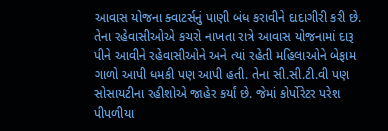આવાસ યોજના ક્વાટર્સનું પાણી બંધ કરાવીને દાદાગીરી કરી છે. તેના રહેવાસીઓએ કચરો નાખતા રાત્રે આવાસ યોજનામાં દારૂ પીને આવીને રહેવાસીઓને અને ત્યાં રહેતી મહિલાઓને બેફામ ગાળો આપી ધમકી પણ આપી હતી. તેના સી.સી.ટી.વી પણ સોસાયટીના રહીશોએ જાહેર કર્યાં છે. જેમાં કોર્પોરેટર પરેશ પીપળીયા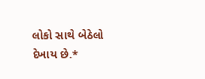લોકો સાથે બેઠેલો દેખાય છે.*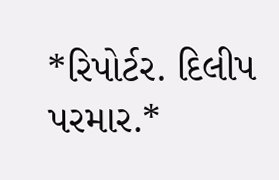*રિપોર્ટર. દિલીપ પરમાર.*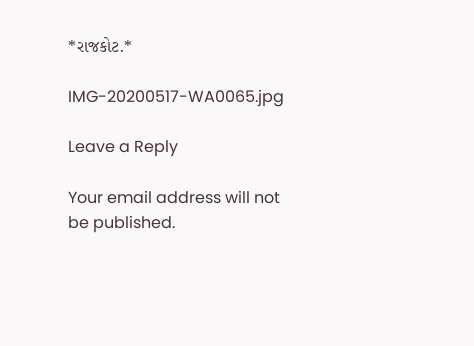*રાજકોટ.*

IMG-20200517-WA0065.jpg

Leave a Reply

Your email address will not be published.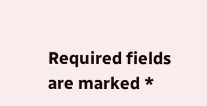Required fields are marked *